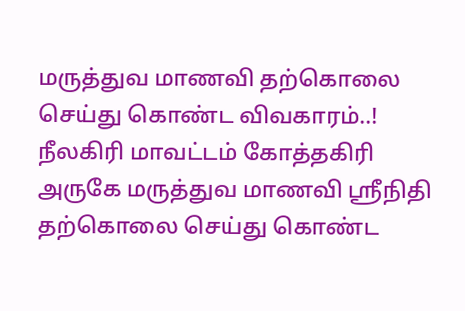மருத்துவ மாணவி தற்கொலை செய்து கொண்ட விவகாரம்..!
நீலகிரி மாவட்டம் கோத்தகிரி அருகே மருத்துவ மாணவி ஸ்ரீநிதி தற்கொலை செய்து கொண்ட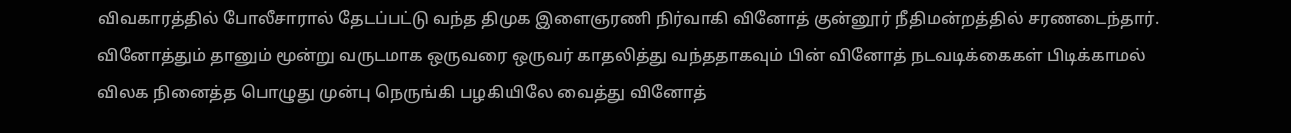விவகாரத்தில் போலீசாரால் தேடப்பட்டு வந்த திமுக இளைஞரணி நிர்வாகி வினோத் குன்னூர் நீதிமன்றத்தில் சரணடைந்தார்.
வினோத்தும் தானும் மூன்று வருடமாக ஒருவரை ஒருவர் காதலித்து வந்ததாகவும் பின் வினோத் நடவடிக்கைகள் பிடிக்காமல் விலக நினைத்த பொழுது முன்பு நெருங்கி பழகியிலே வைத்து வினோத்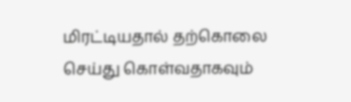மிரட்டியதால் தற்கொலை செய்து கொள்வதாகவும்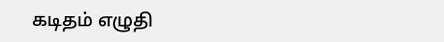கடிதம் எழுதி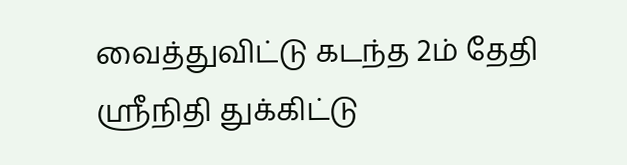வைத்துவிட்டு கடந்த 2ம் தேதி ஸ்ரீநிதி துக்கிட்டு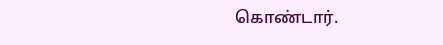கொண்டார்.